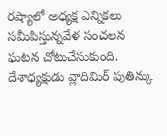రష్యాలో అధ్యక్ష ఎన్నికలు సమీపిస్తున్నవేళ సంచలన ఘటన చోటుచేసుకుంది. దేశాధ్యక్షుడు వ్లాదిమిర్ పుతిన్కు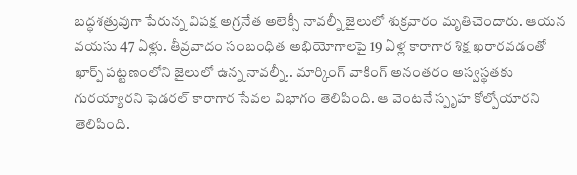బద్ధశత్రువుగా పేరున్న విపక్ష అగ్రనేత అలెక్సీ నావల్నీ జైలులో శుక్రవారం మృతిచెందారు. ఆయన వయసు 47 ఏళ్లు. తీవ్రవాదం సంబంధిత అభియోగాలపై 19 ఏళ్ల కారాగార శిక్ష ఖరారవడంతో ఖార్ప్ పట్టణంలోని జైలులో ఉన్న నావల్నీ.. మార్కింగ్ వాకింగ్ అనంతరం అస్వస్థతకు గురయ్యారని ఫెడరల్ కారాగార సేవల విభాగం తెలిపింది. ఆ వెంటనే స్పృహ కోల్పోయారని తెలిపింది.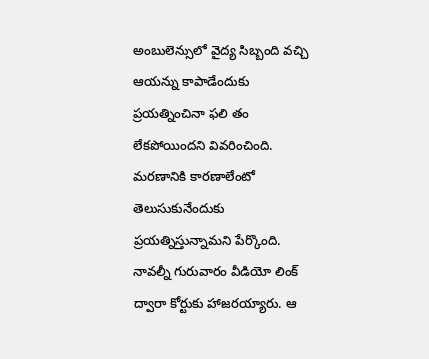అంబులెన్సులో వైద్య సిబ్బంది వచ్చి ఆయన్ను కాపాడేందుకు ప్రయత్నించినా ఫలి తం లేకపోయిందని వివరించింది. మరణానికి కారణాలేంటో తెలుసుకునేందుకు ప్రయత్నిస్తున్నామని పేర్కొంది. నావల్నీ గురువారం వీడియో లింక్ ద్వారా కోర్టుకు హాజరయ్యారు. ఆ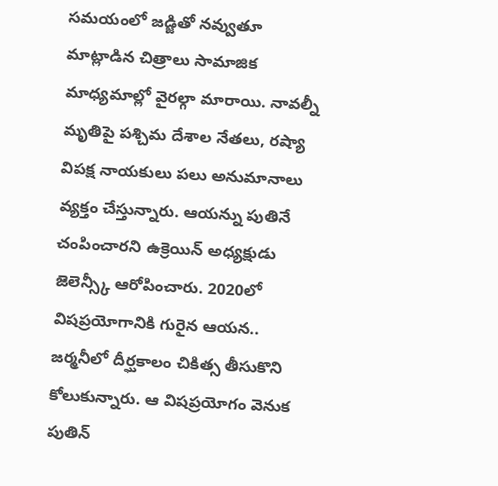సమయంలో జడ్జితో నవ్వుతూ మాట్లాడిన చిత్రాలు సామాజిక మాధ్యమాల్లో వైరల్గా మారాయి. నావల్నీ మృతిపై పశ్చిమ దేశాల నేతలు, రష్యా విపక్ష నాయకులు పలు అనుమానాలు వ్యక్తం చేస్తున్నారు. ఆయన్ను పుతినే చంపించారని ఉక్రెయిన్ అధ్యక్షుడు జెలెన్స్కీ ఆరోపించారు. 2020లో విషప్రయోగానికి గురైన ఆయన.. జర్మనీలో దీర్ఘకాలం చికిత్స తీసుకొని కోలుకున్నారు. ఆ విషప్రయోగం వెనుక పుతిన్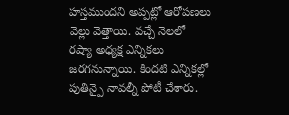హస్తముందని అప్పట్లో ఆరోపణలు వెల్లు వెత్తాయి. వచ్చే నెలలో రష్యా అధ్యక్ష ఎన్నికలు జరగనున్నాయి. కిందటి ఎన్నికల్లో పుతిన్పై నావల్నీ పోటీ చేశారు.